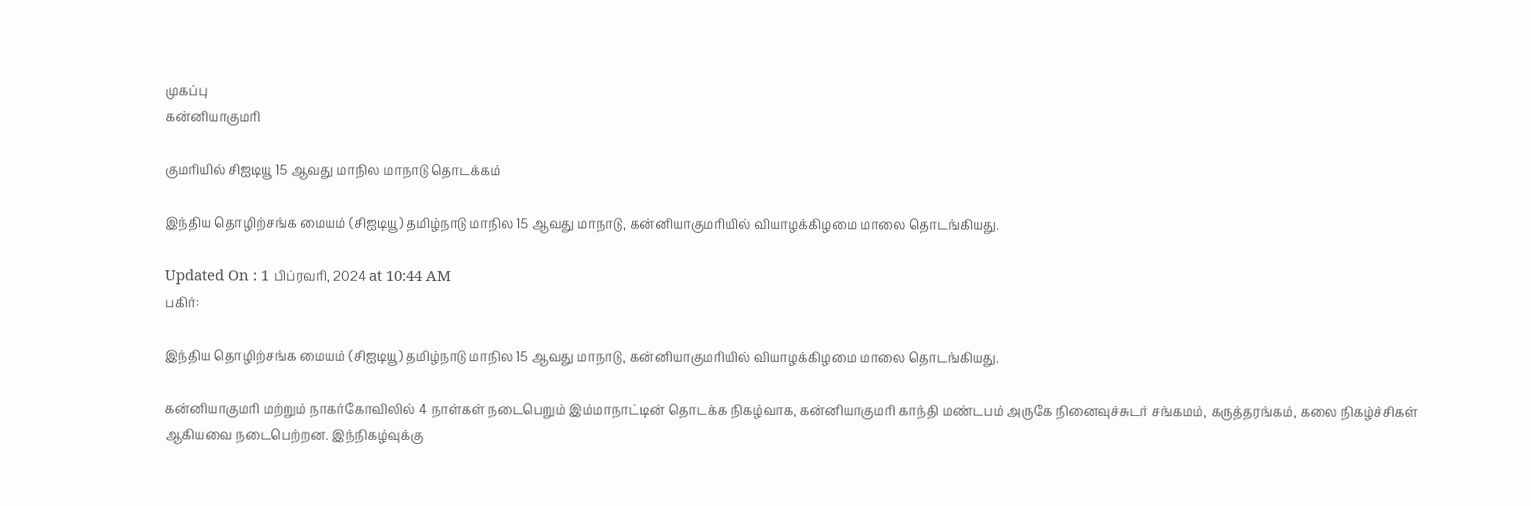முகப்பு
கன்னியாகுமரி

குமரியில் சிஐடியூ 15 ஆவது மாநில மாநாடு தொடக்கம்

இந்திய தொழிற்சங்க மையம் (சிஐடியூ) தமிழ்நாடு மாநில 15 ஆவது மாநாடு, கன்னியாகுமரியில் வியாழக்கிழமை மாலை தொடங்கியது.

Updated On : 1 பிப்ரவரி, 2024 at 10:44 AM
பகிர்:

இந்திய தொழிற்சங்க மையம் (சிஐடியூ) தமிழ்நாடு மாநில 15 ஆவது மாநாடு, கன்னியாகுமரியில் வியாழக்கிழமை மாலை தொடங்கியது.

கன்னியாகுமரி மற்றும் நாகர்கோவிலில் 4 நாள்கள் நடைபெறும் இம்மாநாட்டின் தொடக்க நிகழ்வாக, கன்னியாகுமரி காந்தி மண்டபம் அருகே நினைவுச்சுடர் சங்கமம், கருத்தரங்கம், கலை நிகழ்ச்சிகள் ஆகியவை நடைபெற்றன. இந்நிகழ்வுக்கு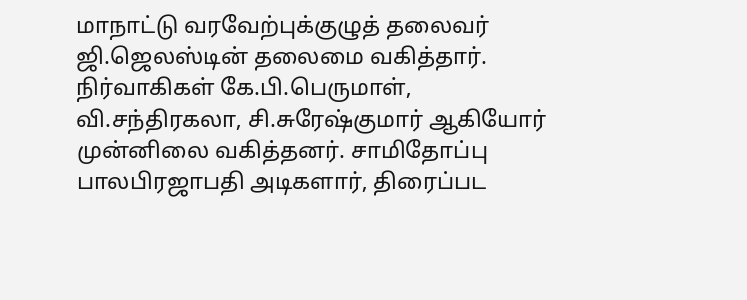மாநாட்டு வரவேற்புக்குழுத் தலைவர் ஜி.ஜெலஸ்டின் தலைமை வகித்தார். நிர்வாகிகள் கே.பி.பெருமாள், வி.சந்திரகலா, சி.சுரேஷ்குமார் ஆகியோர் முன்னிலை வகித்தனர். சாமிதோப்பு பாலபிரஜாபதி அடிகளார், திரைப்பட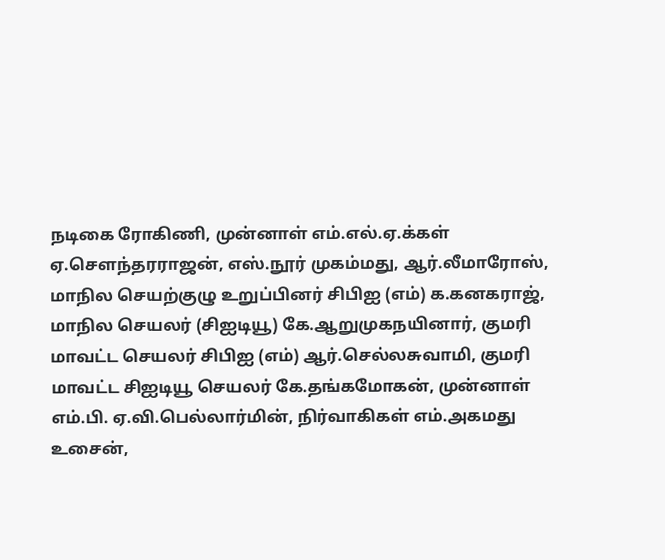நடிகை ரோகிணி, முன்னாள் எம்.எல்.ஏ.க்கள் ஏ.சௌந்தரராஜன், எஸ்.நூர் முகம்மது, ஆர்.லீமாரோஸ், மாநில செயற்குழு உறுப்பினர் சிபிஐ (எம்) க.கனகராஜ், மாநில செயலர் (சிஐடியூ) கே.ஆறுமுகநயினார், குமரி மாவட்ட செயலர் சிபிஐ (எம்) ஆர்.செல்லசுவாமி, குமரி மாவட்ட சிஐடியூ செயலர் கே.தங்கமோகன், முன்னாள் எம்.பி. ஏ.வி.பெல்லார்மின், நிர்வாகிகள் எம்.அகமது உசைன்,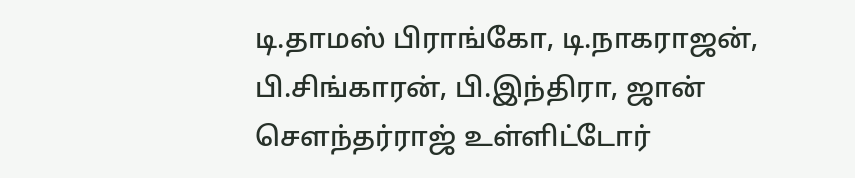டி.தாமஸ் பிராங்கோ, டி.நாகராஜன், பி.சிங்காரன், பி.இந்திரா, ஜான் சௌந்தர்ராஜ் உள்ளிட்டோர்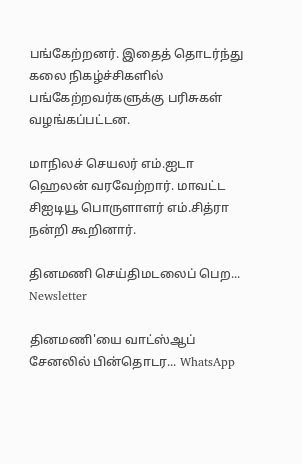பங்கேற்றனர். இதைத் தொடர்ந்து கலை நிகழ்ச்சிகளில் பங்கேற்றவர்களுக்கு பரிசுகள் வழங்கப்பட்டன.

மாநிலச் செயலர் எம்.ஐடா ஹெலன் வரவேற்றார். மாவட்ட சிஐடியூ பொருளாளர் எம்.சித்ரா நன்றி கூறினார்.

தினமணி செய்திமடலைப் பெற... Newsletter

தினமணி'யை வாட்ஸ்ஆப் சேனலில் பின்தொடர... WhatsApp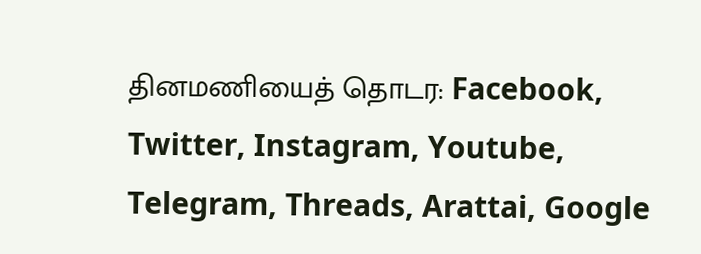தினமணியைத் தொடர: Facebook, Twitter, Instagram, Youtube, Telegram, Threads, Arattai, Google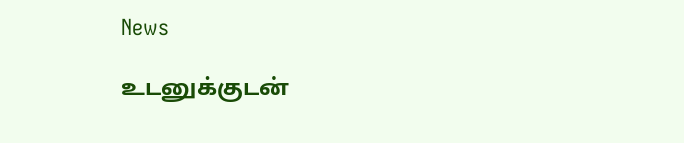News

உடனுக்குடன்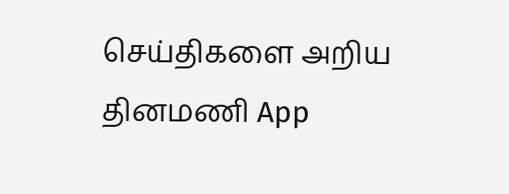செய்திகளை அறிய தினமணி App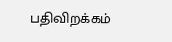பதிவிறக்கம்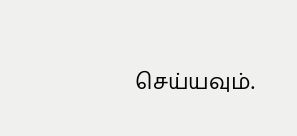செய்யவும்.